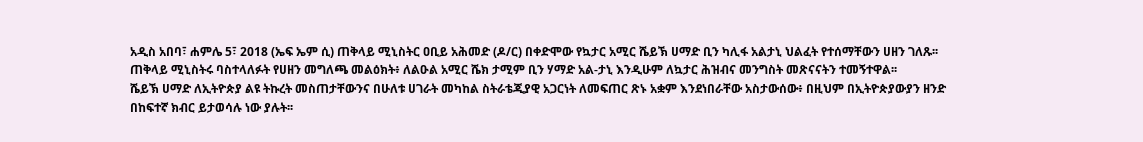አዲስ አበባ፣ ሐምሌ 5፣ 2018 (ኤፍ ኤም ሲ) ጠቅላይ ሚኒስትር ዐቢይ አሕመድ (ዶ/ር) በቀድሞው የኳታር አሚር ሼይኽ ሀማድ ቢን ካሊፋ አልታኒ ህልፈት የተሰማቸውን ሀዘን ገለጹ፡፡
ጠቅላይ ሚኒስትሩ ባስተላለፉት የሀዘን መግለጫ መልዕክት፥ ለልዑል አሚር ሼክ ታሚም ቢን ሃማድ አል-ታኒ እንዲሁም ለኳታር ሕዝብና መንግስት መጽናናትን ተመኝተዋል፡፡
ሼይኽ ሀማድ ለኢትዮጵያ ልዩ ትኩረት መስጠታቸውንና በሁለቱ ሀገራት መካከል ስትራቴጂያዊ አጋርነት ለመፍጠር ጽኑ አቋም እንደነበራቸው አስታውሰው፥ በዚህም በኢትዮጵያውያን ዘንድ በከፍተኛ ክብር ይታወሳሉ ነው ያሉት፡፡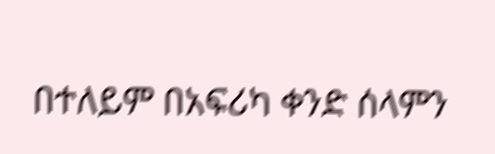በተለይም በአፍሪካ ቀንድ ሰላምን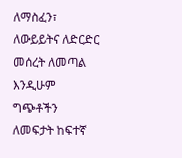ለማስፈን፣ ለውይይትና ለድርድር መሰረት ለመጣል እንዲሁም ግጭቶችን ለመፍታት ከፍተኛ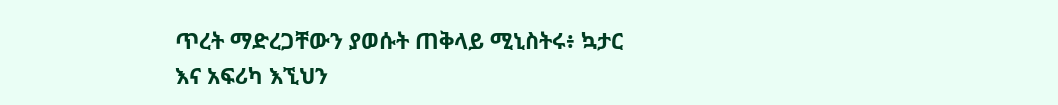ጥረት ማድረጋቸውን ያወሱት ጠቅላይ ሚኒስትሩ፥ ኳታር እና አፍሪካ እኚህን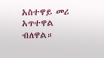አስተዋይ መሪ አጥተዋል ብለዋል።